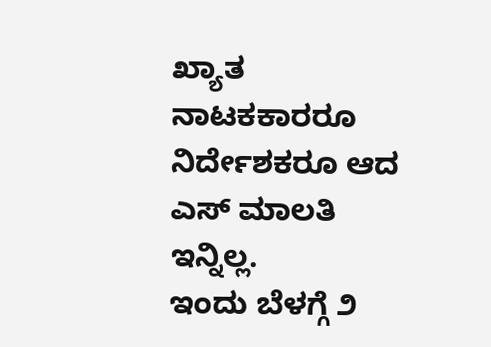ಖ್ಯಾತ ನಾಟಕಕಾರರೂ ನಿರ್ದೇಶಕರೂ ಆದ ಎಸ್ ಮಾಲತಿ ಇನ್ನಿಲ್ಲ.
ಇಂದು ಬೆಳಗ್ಗೆ ೨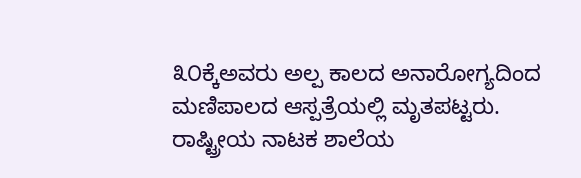೩೦ಕ್ಕೆಅವರು ಅಲ್ಪ ಕಾಲದ ಅನಾರೋಗ್ಯದಿಂದ ಮಣಿಪಾಲದ ಆಸ್ಪತ್ರೆಯಲ್ಲಿ ಮೃತಪಟ್ಟರು.
ರಾಷ್ಟ್ರೀಯ ನಾಟಕ ಶಾಲೆಯ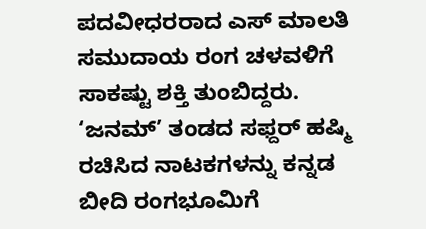ಪದವೀಧರರಾದ ಎಸ್ ಮಾಲತಿ ಸಮುದಾಯ ರಂಗ ಚಳವಳಿಗೆ ಸಾಕಷ್ಟು ಶಕ್ತಿ ತುಂಬಿದ್ದರು.
‘ಜನಮ್’ ತಂಡದ ಸಫ್ದರ್ ಹಷ್ಮಿ ರಚಿಸಿದ ನಾಟಕಗಳನ್ನು ಕನ್ನಡ ಬೀದಿ ರಂಗಭೂಮಿಗೆ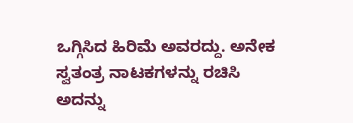ಒಗ್ಗಿಸಿದ ಹಿರಿಮೆ ಅವರದ್ದು. ಅನೇಕ ಸ್ವತಂತ್ರ ನಾಟಕಗಳನ್ನು ರಚಿಸಿ ಅದನ್ನು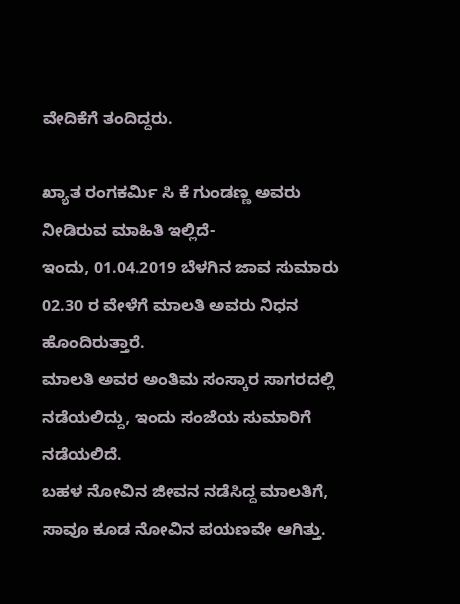ವೇದಿಕೆಗೆ ತಂದಿದ್ದರು.

ಖ್ಯಾತ ರಂಗಕರ್ಮಿ ಸಿ ಕೆ ಗುಂಡಣ್ಣ ಅವರು ನೀಡಿರುವ ಮಾಹಿತಿ ಇಲ್ಲಿದೆ-
ಇಂದು, 01.04.2019 ಬೆಳಗಿನ ಜಾವ ಸುಮಾರು 02.30 ರ ವೇಳೆಗೆ ಮಾಲತಿ ಅವರು ನಿಧನ ಹೊಂದಿರುತ್ತಾರೆ.
ಮಾಲತಿ ಅವರ ಅಂತಿಮ ಸಂಸ್ಕಾರ ಸಾಗರದಲ್ಲಿ ನಡೆಯಲಿದ್ದು, ಇಂದು ಸಂಜೆಯ ಸುಮಾರಿಗೆ ನಡೆಯಲಿದೆ.
ಬಹಳ ನೋವಿನ ಜೀವನ ನಡೆಸಿದ್ದ ಮಾಲತಿಗೆ, ಸಾವೂ ಕೂಡ ನೋವಿನ ಪಯಣವೇ ಆಗಿತ್ತು.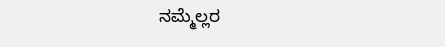ನಮ್ಮೆಲ್ಲರ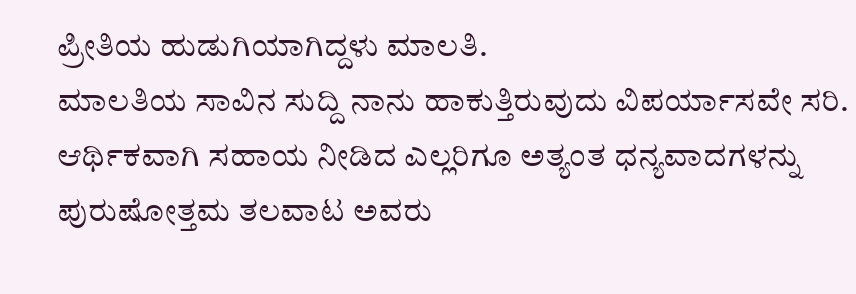ಪ್ರೀತಿಯ ಹುಡುಗಿಯಾಗಿದ್ದಳು ಮಾಲತಿ.
ಮಾಲತಿಯ ಸಾವಿನ ಸುದ್ದಿ ನಾನು ಹಾಕುತ್ತಿರುವುದು ವಿಪರ್ಯಾಸವೇ ಸರಿ.
ಆರ್ಥಿಕವಾಗಿ ಸಹಾಯ ನೀಡಿದ ಎಲ್ಲರಿಗೂ ಅತ್ಯಂತ ಧನ್ಯವಾದಗಳನ್ನು ಪುರುಷೋತ್ತಮ ತಲವಾಟ ಅವರು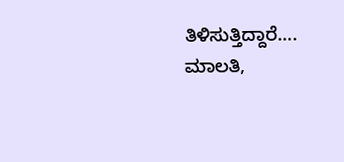ತಿಳಿಸುತ್ತಿದ್ದಾರೆ….
ಮಾಲತಿ,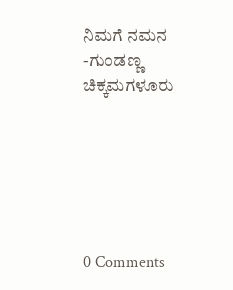ನಿಮಗೆ ನಮನ
-ಗುಂಡಣ್ಣ ಚಿಕ್ಕಮಗಳೂರು






0 Comments